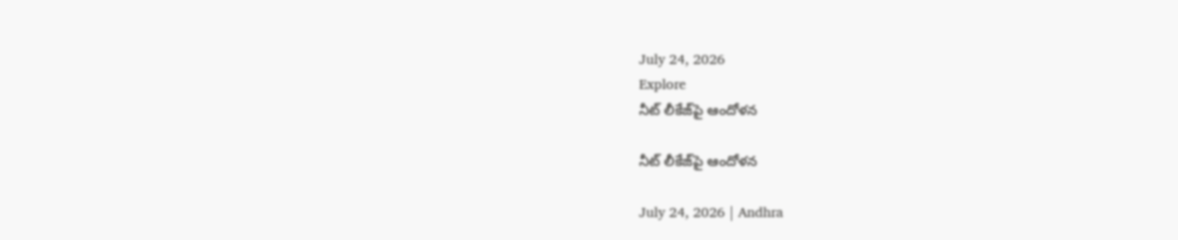July 24, 2026
Explore
నీట్‌ లీకేజ్‌పై ఆందోళన

నీట్‌ లీకేజ్‌పై ఆందోళన

July 24, 2026 | Andhra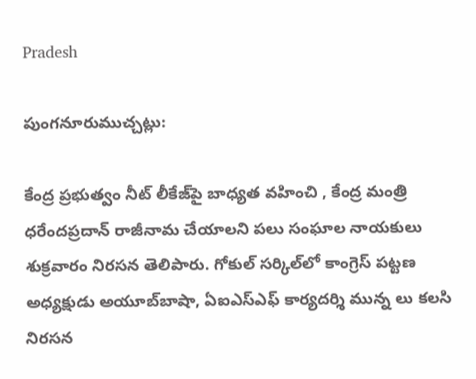Pradesh

పుంగనూరుముచ్చట్లు:

కేంద్ర ప్రభుత్వం నీట్‌ లీకేజ్‌పై బాధ్యత వహించి , కేంద్ర మంత్రి ధరేందప్రదాన్‌ రాజీనామ చేయాలని పలు సంఘాల నాయకులు శుక్రవారం నిరసన తెలిపారు. గోకుల్‌ సర్కిల్‌లో కాంగ్రెస్‌ పట్టణ అధ్యక్షుడు అయూబ్‌బాషా, ఏఐఎస్‌ఎఫ్‌ కార్యదర్శి మున్న లు కలసి నిరసన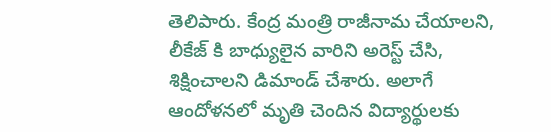తెలిపారు. కేంద్ర మంత్రి రాజీనామ చేయాలని, లీకేజ్‌ కి బాధ్యులైన వారిని అరెస్ట్ చేసి, శిక్షించాలని డిమాండ్‌ చేశారు. అలాగే ఆందోళనలో మృతి చెందిన విద్యార్థులకు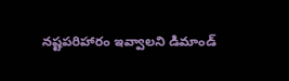నష్టపరిహారం ఇవ్వాలని డిమాండ్‌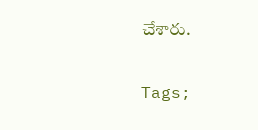చేశారు.

Tags;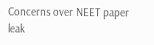Concerns over NEET paper leak